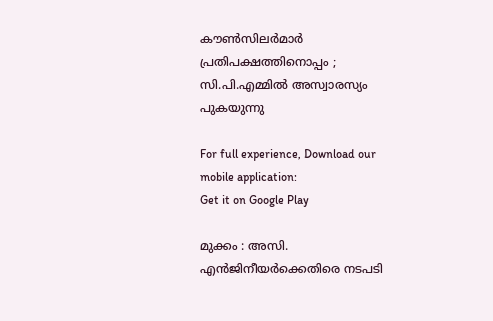കൗൺസിലർമാർ പ്രതിപക്ഷത്തിനൊപ്പം ; സി.പി.എമ്മിൽ അസ്വാരസ്യം പുകയുന്നു

For full experience, Download our mobile application:
Get it on Google Play

മുക്കം : അസി. എന്‍ജിനീയര്‍ക്കെതിരെ നടപടി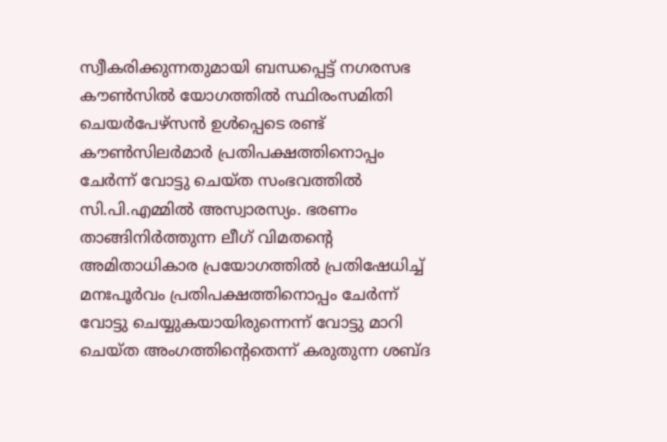സ്വീകരിക്കുന്നതുമായി ബന്ധപ്പെട്ട് നഗരസഭ കൗണ്‍സില്‍ യോഗത്തില്‍ സ്ഥിരംസമിതി ചെയര്‍പേഴ്‌സന്‍ ഉള്‍പ്പെടെ രണ്ട് കൗണ്‍സിലര്‍മാര്‍ പ്രതിപക്ഷത്തിനൊപ്പം ചേര്‍ന്ന് വോട്ടു ചെയ്ത സംഭവത്തില്‍ സി.പി.എമ്മില്‍ അസ്വാരസ്യം. ഭരണം താങ്ങിനിര്‍ത്തുന്ന ലീഗ് വിമതന്റെ അമിതാധികാര പ്രയോഗത്തില്‍ പ്രതിഷേധിച്ച്‌ മനഃപൂര്‍വം പ്രതിപക്ഷത്തിനൊപ്പം ചേര്‍ന്ന് വോട്ടു ചെയ്യുകയായിരുന്നെന്ന് വോട്ടു മാറി ചെയ്ത അംഗത്തിന്റെതെന്ന് കരുതുന്ന ശബ്ദ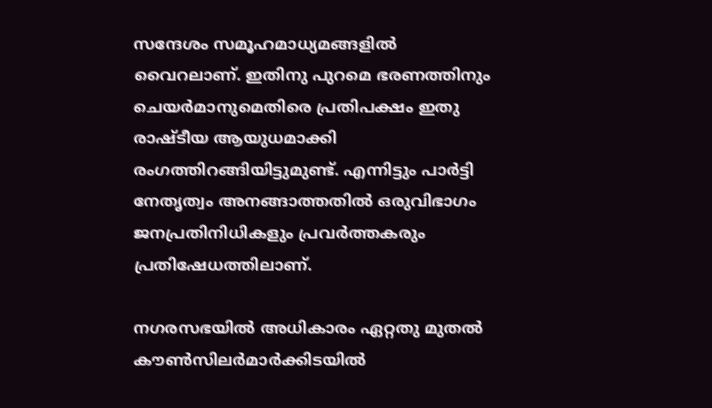സന്ദേശം സമൂഹമാധ്യമങ്ങളില്‍ വൈറലാണ്. ഇതിനു പുറമെ ഭരണത്തിനും ചെയര്‍മാനുമെതിരെ പ്രതിപക്ഷം ഇതു രാഷ്ടീയ ആയുധമാക്കി രംഗത്തിറങ്ങിയിട്ടുമുണ്ട്. എന്നിട്ടും പാര്‍ട്ടി നേതൃത്വം അനങ്ങാത്തതില്‍ ഒരുവിഭാഗം ജനപ്രതിനിധികളും പ്രവര്‍ത്തകരും പ്രതിഷേധത്തിലാണ്.

നഗരസഭയില്‍ അധികാരം ഏറ്റതു മുതല്‍ കൗണ്‍സിലര്‍മാര്‍ക്കിടയില്‍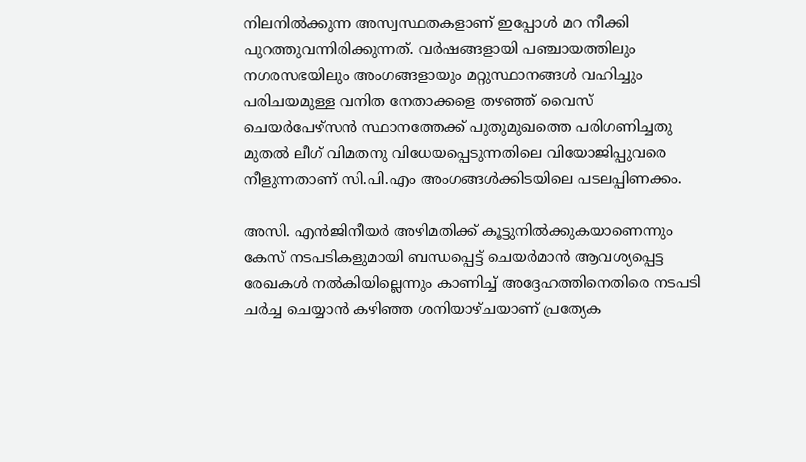നിലനില്‍ക്കുന്ന അസ്വസ്ഥതകളാണ് ഇപ്പോള്‍ മറ നീക്കി പുറത്തുവന്നിരിക്കുന്നത്. വര്‍ഷങ്ങളായി പഞ്ചായത്തിലും നഗരസഭയിലും അംഗങ്ങളായും മറ്റുസ്ഥാനങ്ങള്‍ വഹിച്ചും പരിചയമുള്ള വനിത നേതാക്കളെ തഴഞ്ഞ് വൈസ് ചെയര്‍പേഴ്സന്‍ സ്ഥാനത്തേക്ക് പുതുമുഖത്തെ പരിഗണിച്ചതു മുതല്‍ ലീഗ് വിമതനു വിധേയപ്പെടുന്നതിലെ വിയോജിപ്പുവരെ നീളുന്നതാണ് സി.പി.എം അംഗങ്ങള്‍ക്കിടയിലെ പടലപ്പിണക്കം.

അസി. എന്‍ജിനീയര്‍ അഴിമതിക്ക് കൂട്ടുനില്‍ക്കുകയാണെന്നും കേസ് നടപടികളുമായി ബന്ധപ്പെട്ട് ചെയര്‍മാന്‍ ആവശ്യപ്പെട്ട രേഖകള്‍ നല്‍കിയില്ലെന്നും കാണിച്ച്‌ അദ്ദേഹത്തിനെതിരെ നടപടി ചര്‍ച്ച ചെയ്യാന്‍ കഴിഞ്ഞ ശനിയാഴ്ചയാണ് പ്രത്യേക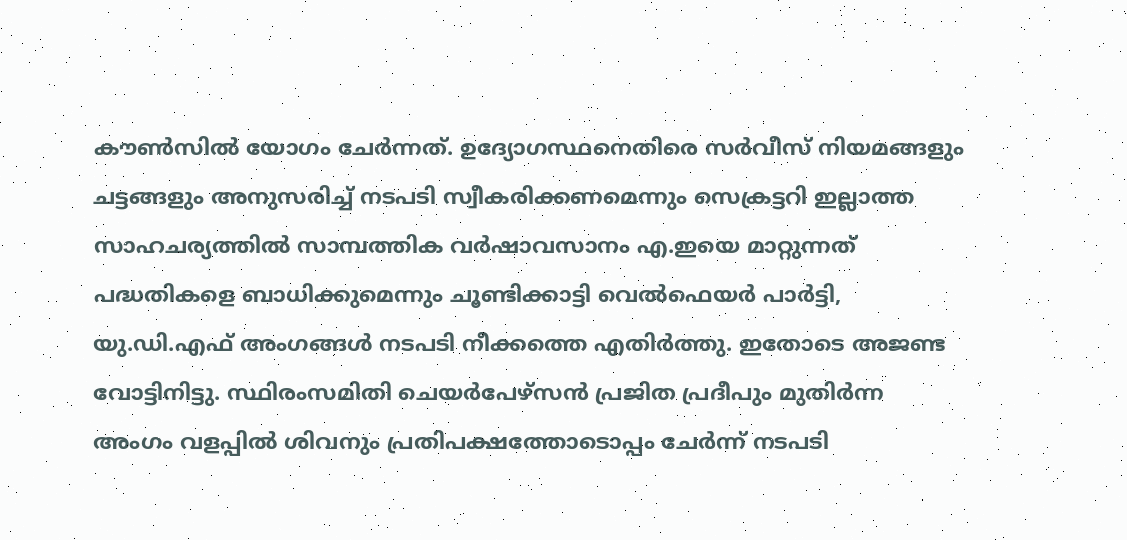കൗണ്‍സില്‍ യോഗം ചേര്‍ന്നത്. ഉദ്യോഗസ്ഥനെതിരെ സര്‍വീസ് നിയമങ്ങളും ചട്ടങ്ങളും അനുസരിച്ച്‌ നടപടി സ്വീകരിക്കണമെന്നും സെക്രട്ടറി ഇല്ലാത്ത സാഹചര്യത്തില്‍ സാമ്പത്തിക വര്‍ഷാവസാനം എ.ഇയെ മാറ്റുന്നത് പദ്ധതികളെ ബാധിക്കുമെന്നും ചൂണ്ടിക്കാട്ടി വെല്‍ഫെയര്‍ പാര്‍ട്ടി, യു.ഡി.എഫ് അംഗങ്ങള്‍ നടപടി നീക്കത്തെ എതിര്‍ത്തു. ഇതോടെ അജണ്ട വോട്ടിനിട്ടു. സ്ഥിരംസമിതി ചെയര്‍പേഴ്സന്‍ പ്രജിത പ്രദീപും മുതിര്‍ന്ന അംഗം വളപ്പില്‍ ശിവനും പ്രതിപക്ഷത്തോടൊപ്പം ചേര്‍ന്ന് നടപടി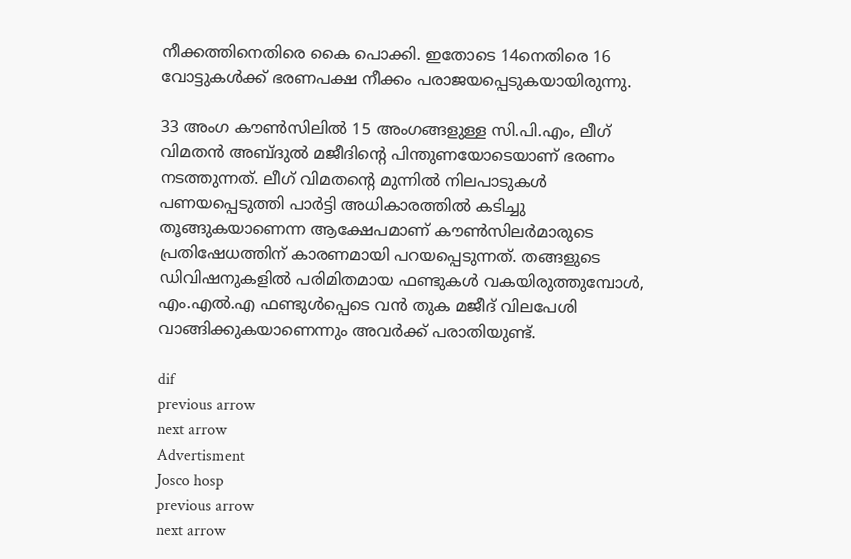നീക്കത്തിനെതിരെ കൈ പൊക്കി. ഇതോടെ 14നെതിരെ 16 വോട്ടുകള്‍ക്ക് ഭരണപക്ഷ നീക്കം പരാജയപ്പെടുകയായിരുന്നു.

33 അംഗ കൗണ്‍സിലില്‍ 15 അംഗങ്ങളുള്ള സി.പി.എം, ലീഗ്‌ വിമതന്‍ അബ്ദുല്‍ മജീദിന്റെ പിന്തുണയോടെയാണ് ഭരണം നടത്തുന്നത്. ലീഗ്‌ വിമതന്റെ മുന്നില്‍ നിലപാടുകള്‍ പണയപ്പെടുത്തി പാര്‍ട്ടി അധികാരത്തില്‍ കടിച്ചു തൂങ്ങുകയാണെന്ന ആക്ഷേപമാണ് കൗണ്‍സിലര്‍മാരുടെ പ്രതിഷേധത്തിന് കാരണമായി പറയപ്പെടുന്നത്. തങ്ങളുടെ ഡിവിഷനുകളില്‍ പരിമിതമായ ഫണ്ടുകള്‍ വകയിരുത്തുമ്പോള്‍, എം.എല്‍.എ ഫണ്ടുള്‍പ്പെടെ വന്‍ തുക മജീദ് വിലപേശി വാങ്ങിക്കുകയാണെന്നും അവര്‍ക്ക് പരാതിയുണ്ട്.

dif
previous arrow
next arrow
Advertisment
Josco hosp
previous arrow
next arrow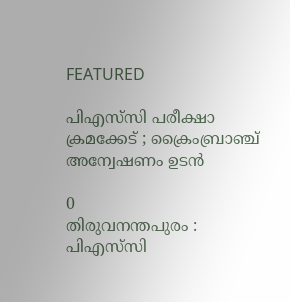FEATURED

പിഎസ്‌സി പരീക്ഷാ ക്രമക്കേട് ; ക്രൈംബ്രാഞ്ച് അന്വേഷണം ഉടൻ

0
തിരുവനന്തപുരം : പിഎസ്‌സി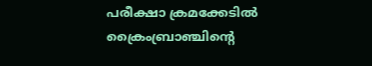പരീക്ഷാ ക്രമക്കേടിൽ ക്രൈംബ്രാഞ്ചിന്റെ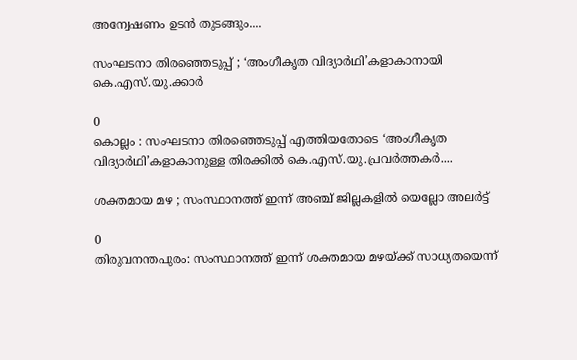അന്വേഷണം ഉടൻ തുടങ്ങും....

സംഘടനാ തിരഞ്ഞെടുപ്പ് ; ‘അംഗീകൃത വിദ്യാർഥി’കളാകാനായി കെ.എസ്.യു.ക്കാർ

0
കൊല്ലം : സംഘടനാ തിരഞ്ഞെടുപ്പ് എത്തിയതോടെ ‘അംഗീകൃത വിദ്യാർഥി’കളാകാനുള്ള തിരക്കിൽ കെ.എസ്.യു.പ്രവർത്തകർ....

ശക്തമായ മഴ ; സംസ്ഥാനത്ത് ഇന്ന് അഞ്ച് ജില്ലകളില്‍ യെല്ലോ അലര്‍ട്ട്

0
തിരുവനന്തപുരം: സംസ്ഥാനത്ത് ഇന്ന് ശക്തമായ മഴയ്ക്ക് സാധ്യതയെന്ന്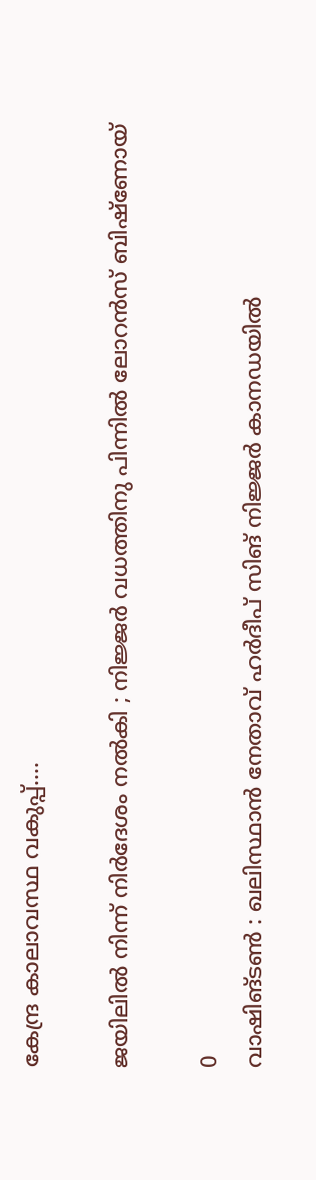കേന്ദ്ര കാലാവസ്ഥ വകുപ്പ്....

ജയിലിൽ നിന്ന് നിർദേശം നൽകി ; നിജ്ജർ വധത്തിനു പിന്നിൽ ലോറൻസ് ബിഷ്ണോയ്

0
വാഷിങ്ടൺ : ഖലിസ്ഥാൻ നേതാവ് ഹർദീപ് സിങ് നിജ്ജർ കാനഡയിൽ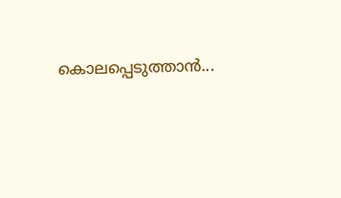കൊലപ്പെടുത്താൻ...